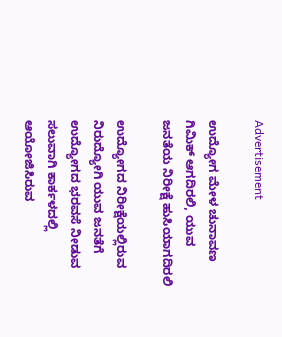Advertisement

ಉದ್ಯೋಗ ಮೇಳ ಚುನಾವಣ ಗಿಮಿಕ್ ಆಗದಿರಲಿ, ಯುವ ಜನತೆಯ‌ ನಿರೀಕ್ಷೆ ಹುಸಿಯಾಗದಿರಲಿ

ಉದ್ಯೋಗದ ನಿರೀಕ್ಷೆಯಲ್ಲಿರುವ ನಿರುದ್ಯೋಗಿ ಯುವ ಜನತೆಗೆ ಉದ್ಯೋಗದ ಭರವಸೆ ನೀಡುವ ಸಲುವಾಗಿ ಕಾರ್ಕಳದಲ್ಲಿ ಆಯೋಜಿಸಿರುವ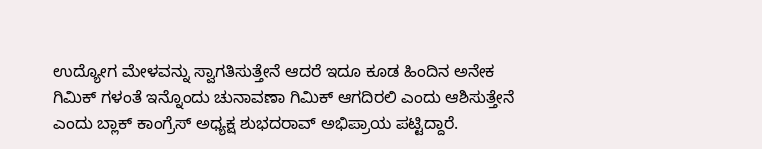ಉದ್ಯೋಗ‌ ಮೇಳವನ್ನು ಸ್ವಾಗತಿಸುತ್ತೇನೆ ಆದರೆ ಇದೂ ಕೂಡ ಹಿಂದಿನ ಅನೇಕ ಗಿಮಿಕ್ ಗಳಂತೆ ಇನ್ನೊಂದು ಚುನಾವಣಾ ಗಿಮಿಕ್ ಆಗದಿರಲಿ ಎಂದು ಆಶಿಸುತ್ತೇನೆ ಎಂದು ಬ್ಲಾಕ್ ‌ಕಾಂಗ್ರೆಸ್ ಅಧ್ಯಕ್ಷ ಶುಭದರಾವ್ ಅಭಿಪ್ರಾಯ ಪಟ್ಟಿದ್ದಾರೆ.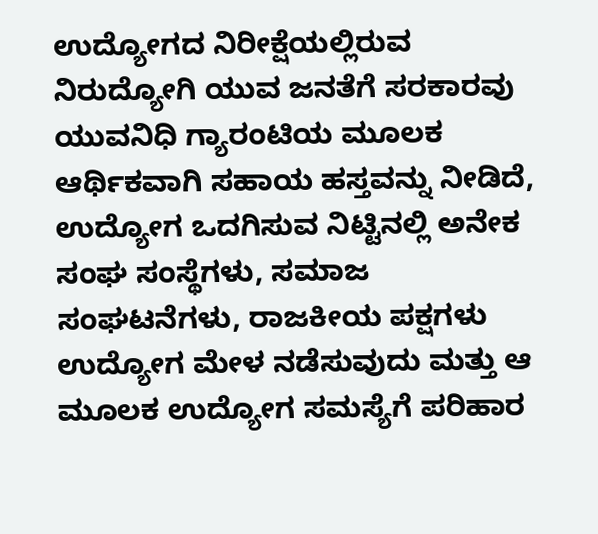ಉದ್ಯೋಗದ ನಿರೀಕ್ಷೆಯಲ್ಲಿರುವ ನಿರುದ್ಯೋಗಿ ಯುವ ಜನತೆಗೆ ಸರಕಾರವು ಯುವನಿಧಿ ಗ್ಯಾರಂಟಿಯ ಮೂಲಕ ಆರ್ಥಿಕವಾಗಿ ಸಹಾಯ ಹಸ್ತವನ್ನು‌ ನೀಡಿದೆ, ಉದ್ಯೋಗ ಒದಗಿಸುವ‌ ನಿಟ್ಟಿನಲ್ಲಿ ಅನೇಕ‌ ಸಂಘ ಸಂಸ್ಥೆಗಳು, ಸಮಾಜ ಸಂಘಟನೆಗಳು, ರಾಜಕೀಯ ಪಕ್ಷಗಳು ಉದ್ಯೋಗ ಮೇಳ ನಡೆಸುವುದು ಮತ್ತು ಆ ಮೂಲಕ ಉದ್ಯೋಗ ಸಮಸ್ಯೆಗೆ ಪರಿಹಾರ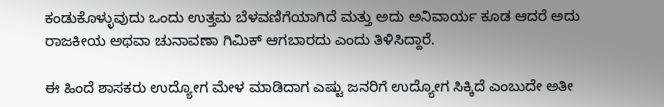ಕಂಡುಕೊಳ್ಳುವುದು ಒಂದು ಉತ್ತಮ ಬೆಳವಣಿಗೆಯಾಗಿದೆ ಮತ್ತು ಅದು ಅನಿವಾರ್ಯ ಕೂಡ ಆದರೆ ಅದು ರಾಜಕೀಯ‌ ಅಥವಾ ಚುನಾವಣಾ ಗಿಮಿಕ್ ಆಗಬಾರದು ಎಂದು ತಿಳಿಸಿದ್ದಾರೆ.

ಈ ಹಿಂದೆ ಶಾಸಕರು ಉದ್ಯೋಗ‌ ಮೇಳ ಮಾಡಿದಾಗ ಎಷ್ಟು ಜನರಿಗೆ ಉದ್ಯೋಗ ಸಿಕ್ಕಿದೆ ಎಂಬುದೇ ಅತೀ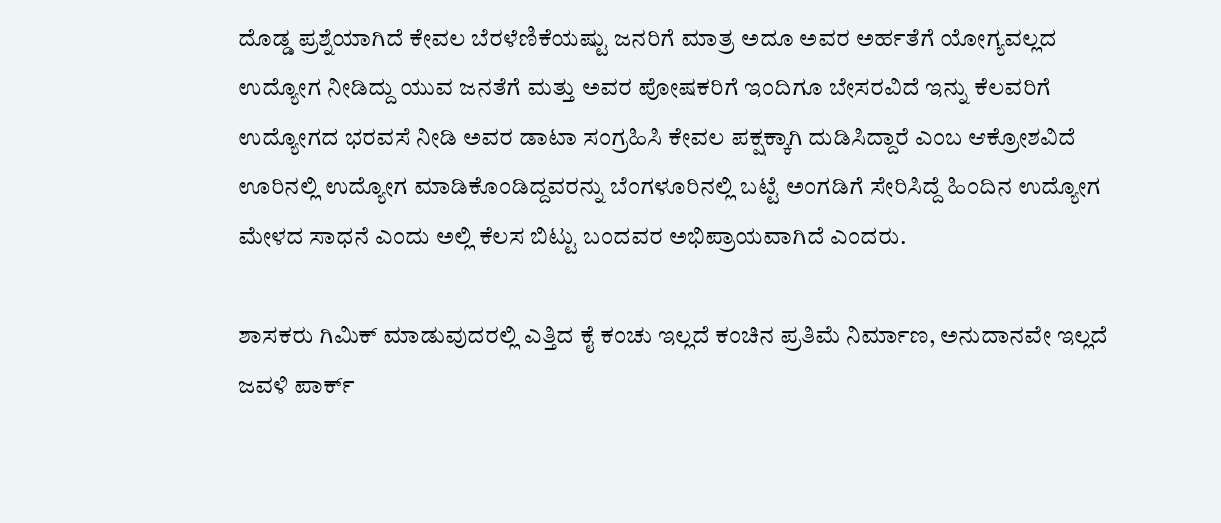ದೊಡ್ಡ ಪ್ರಶ್ನೆಯಾಗಿದೆ ಕೇವಲ ಬೆರಳೆಣಿಕೆಯಷ್ಟು ಜನರಿಗೆ ಮಾತ್ರ ಅದೂ ಅವರ ಅರ್ಹತೆಗೆ ಯೋಗ್ಯವಲ್ಲದ ಉದ್ಯೋಗ ನೀಡಿದ್ದು ಯುವ ಜನತೆಗೆ ಮತ್ತು ಅವರ ಪೋಷಕರಿಗೆ ಇಂದಿಗೂ ಬೇಸರವಿದೆ ಇನ್ನು ಕೆಲವರಿಗೆ ಉದ್ಯೋಗದ ಭರವಸೆ ನೀಡಿ ಅವರ ಡಾಟಾ ಸಂಗ್ರಹಿಸಿ ಕೇವಲ ಪಕ್ಷಕ್ಕಾಗಿ ದುಡಿಸಿದ್ದಾರೆ ಎಂಬ ಆಕ್ರೋಶವಿದೆ ಊರಿನಲ್ಲಿ ಉದ್ಯೋಗ ಮಾಡಿಕೊಂಡಿದ್ದವರನ್ನು ಬೆಂಗಳೂರಿನಲ್ಲಿ ಬಟ್ಟೆ ಅಂಗಡಿಗೆ ಸೇರಿಸಿದ್ದೆ ಹಿಂದಿನ ಉದ್ಯೋಗ ಮೇಳದ ಸಾಧನೆ ಎಂದು ಅಲ್ಲಿ‌ ಕೆಲಸ ಬಿಟ್ಟು ಬಂದವರ ಅಭಿಪ್ರಾಯವಾಗಿದೆ ಎಂದರು.

ಶಾಸಕರು ಗಿಮಿಕ್ ಮಾಡುವುದರಲ್ಲಿ ಎತ್ತಿದ ಕೈ ಕಂಚು ಇಲ್ಲದೆ ಕಂಚಿನ‌ ಪ್ರತಿಮೆ ನಿರ್ಮಾಣ, ಅನುದಾನವೇ ಇಲ್ಲದೆ ಜವಳಿ ಪಾರ್ಕ್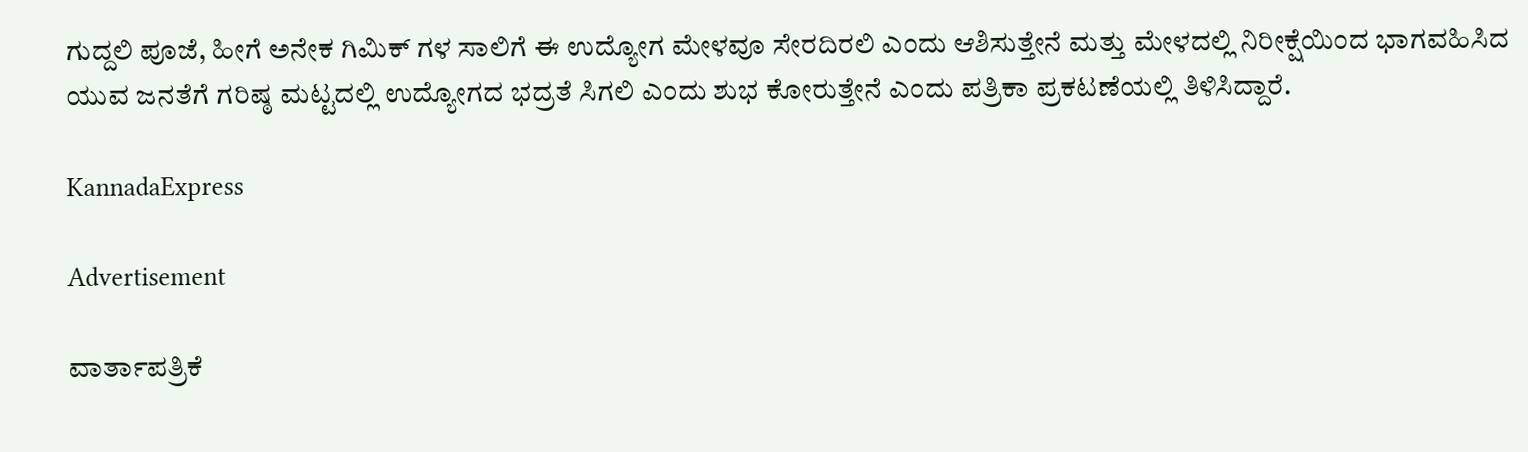ಗುದ್ದಲಿ ಪೂಜೆ, ಹೀಗೆ ಅನೇಕ ಗಿಮಿಕ್ ಗಳ ಸಾಲಿಗೆ ಈ ಉದ್ಯೋಗ ಮೇಳವೂ ಸೇರದಿರಲಿ ಎಂದು ಆಶಿಸುತ್ತೇನೆ ಮತ್ತು‌ ಮೇಳದಲ್ಲಿ ನಿರೀಕ್ಷೆಯಿಂದ ಭಾಗವಹಿಸಿದ ಯುವ ಜನತೆಗೆ ಗರಿಷ್ಠ ಮಟ್ಟದಲ್ಲಿ ಉದ್ಯೋಗದ ಭದ್ರತೆ ಸಿಗಲಿ ಎಂದು ಶುಭ ಕೋರುತ್ತೇನೆ ಎಂದು ಪತ್ರಿಕಾ ‌ಪ್ರಕಟಣೆಯಲ್ಲಿ‌ ತಿಳಿಸಿದ್ದಾರೆ.

KannadaExpress

Advertisement

ವಾರ್ತಾಪತ್ರಿಕೆ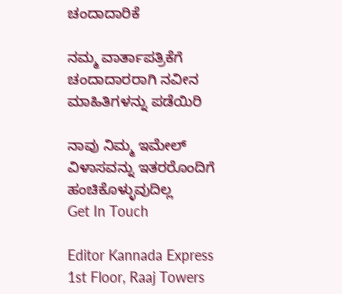ಚಂದಾದಾರಿಕೆ

ನಮ್ಮ ವಾರ್ತಾಪತ್ರಿಕೆಗೆ ಚಂದಾದಾರರಾಗಿ ನವೀನ ಮಾಹಿತಿಗಳನ್ನು ಪಡೆಯಿರಿ

ನಾವು ನಿಮ್ಮ ಇಮೇಲ್ ವಿಳಾಸವನ್ನು ಇತರರೊಂದಿಗೆ ಹಂಚಿಕೊಳ್ಳುವುದಿಲ್ಲ
Get In Touch

Editor Kannada Express 1st Floor, Raaj Towers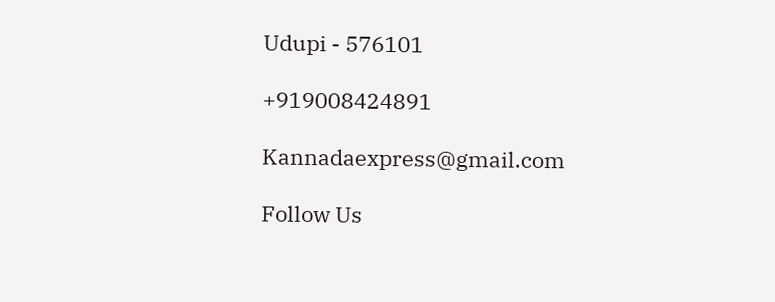Udupi - 576101

+919008424891

Kannadaexpress@gmail.com

Follow Us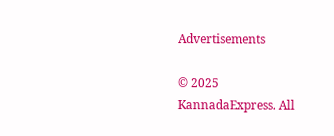Advertisements

© 2025 KannadaExpress. All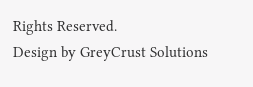Rights Reserved.
Design by GreyCrust Solutions